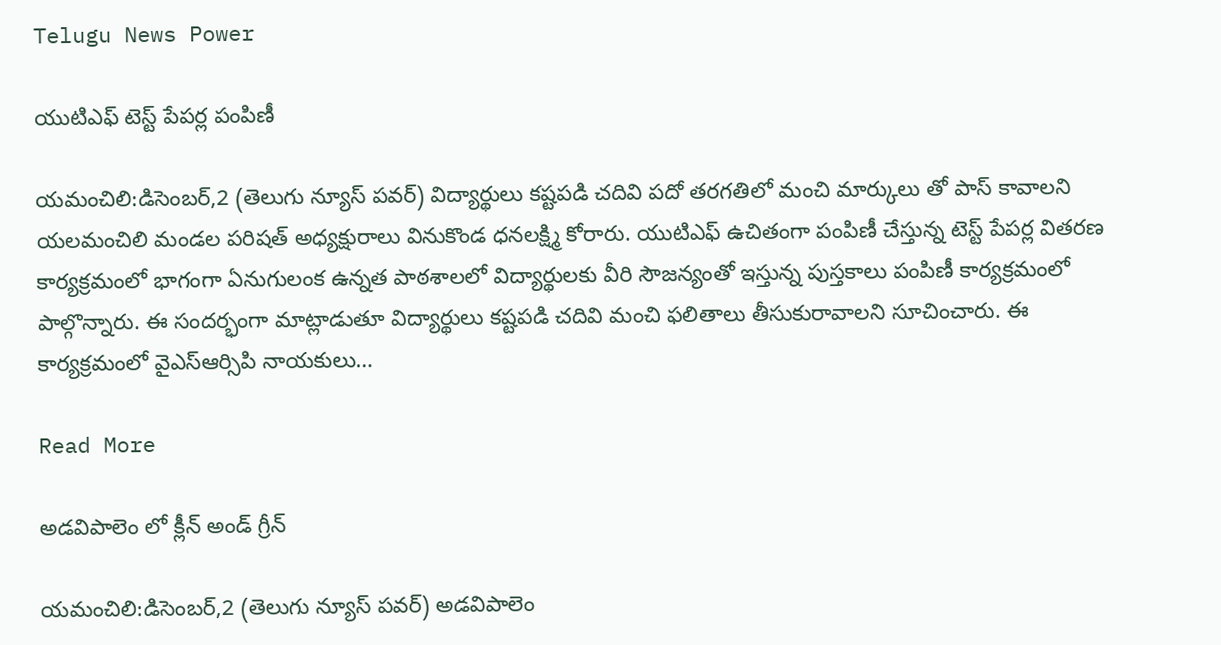Telugu News Power

యుటిఎఫ్ టెస్ట్ పేపర్ల పంపిణీ

యమంచిలి:డిసెంబర్,2 (తెలుగు న్యూస్ పవర్) విద్యార్థులు కష్టపడి చదివి పదో తరగతిలో మంచి మార్కులు తో పాస్ కావాలని యలమంచిలి మండల పరిషత్ అధ్యక్షురాలు వినుకొండ ధనలక్ష్మి కోరారు. యుటిఎఫ్ ఉచితంగా పంపిణీ చేస్తున్న టెస్ట్ పేపర్ల వితరణ కార్యక్రమంలో భాగంగా ఏనుగులంక ఉన్నత పాఠశాలలో విద్యార్థులకు వీరి సౌజన్యంతో ఇస్తున్న పుస్తకాలు పంపిణీ కార్యక్రమంలో పాల్గొన్నారు. ఈ సందర్భంగా మాట్లాడుతూ విద్యార్థులు కష్టపడి చదివి మంచి ఫలితాలు తీసుకురావాలని సూచించారు. ఈ కార్యక్రమంలో వైఎస్ఆర్సిపి నాయకులు…

Read More

అడవిపాలెం లో క్లీన్ అండ్ గ్రీన్

యమంచిలి:డిసెంబర్,2 (తెలుగు న్యూస్ పవర్) అడవిపాలెం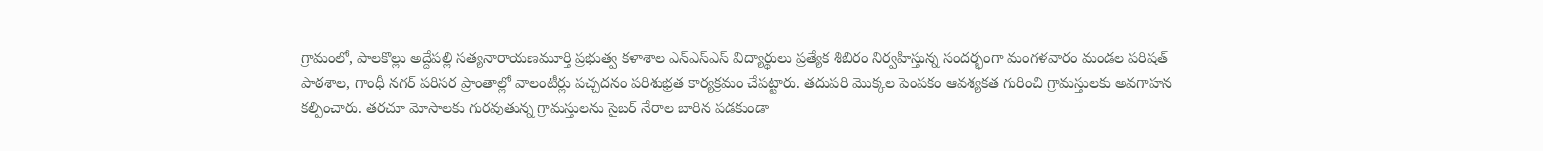గ్రామంలో, పాలకొల్లు అద్దేపల్లి సత్యనారాయణమూర్తి ప్రభుత్వ కళాశాల ఎన్ఎస్ఎస్ విద్యార్థులు ప్రత్యేక శిబిరం నిర్వహిస్తున్న సందర్భంగా మంగళవారం మండల పరిషత్ పాఠశాల, గాంధీ నగర్ పరిసర ప్రాంతాల్లో వాలంటీర్లు పచ్చదనం పరిశుభ్రత కార్యక్రమం చేపట్టారు. తదుపరి మొక్కల పెంపకం ఆవశ్యకత గురించి గ్రామస్తులకు అవగాహన కల్పించారు. తరచూ మోసాలకు గురవుతున్న గ్రామస్తులను సైబర్ నేరాల బారిన పడకుండా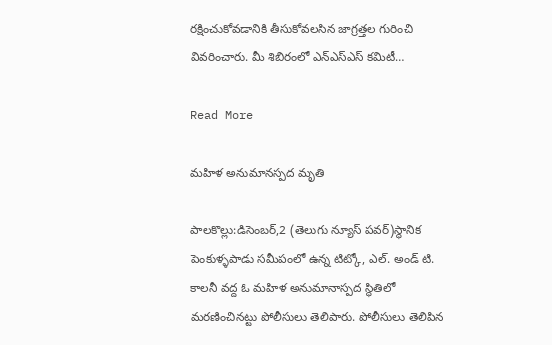రక్షించుకోవడానికి తీసుకోవలసిన జాగ్రత్తల గురించి వివరించారు. మీ శిబిరంలో ఎన్ఎస్ఎస్ కమిటీ…

Read More

మహిళ అనుమానస్పద మృతి

పాలకొల్లు:డిసెంబర్,2 (తెలుగు న్యూస్ పవర్)స్థానిక పెంకుళ్ళపాడు సమీపంలో ఉన్న టిట్కో, ఎల్. అండ్ టి. కాలనీ వద్ద ఓ మహిళ అనుమానాస్పద స్థితిలో మరణించినట్టు పోలీసులు తెలిపారు. పోలీసులు తెలిపిన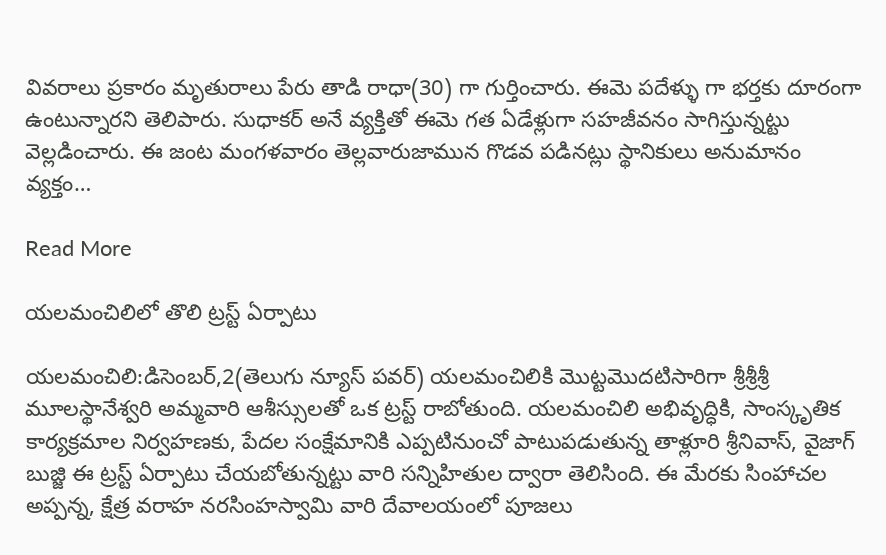వివరాలు ప్రకారం మృతురాలు పేరు తాడి రాధా(30) గా గుర్తించారు. ఈమె పదేళ్ళు గా భర్తకు దూరంగా ఉంటున్నారని తెలిపారు. సుధాకర్ అనే వ్యక్తితో ఈమె గత ఏడేళ్లుగా సహజీవనం సాగిస్తున్నట్టు వెల్లడించారు. ఈ జంట మంగళవారం తెల్లవారుజామున గొడవ పడినట్లు స్థానికులు అనుమానం వ్యక్తం…

Read More

యలమంచిలిలో తొలి ట్రస్ట్ ఏర్పాటు

యలమంచిలి:డిసెంబర్,2(తెలుగు న్యూస్ పవర్) యలమంచిలికి మొట్టమొదటిసారిగా శ్రీశ్రీశ్రీ మూలస్థానేశ్వరి అమ్మవారి ఆశీస్సులతో ఒక ట్రస్ట్ రాబోతుంది. యలమంచిలి అభివృద్ధికి, సాంస్కృతిక కార్యక్రమాల నిర్వహణకు, పేదల సంక్షేమానికి ఎప్పటినుంచో పాటుపడుతున్న తాళ్లూరి శ్రీనివాస్, వైజాగ్ బుజ్జి ఈ ట్రస్ట్ ఏర్పాటు చేయబోతున్నట్టు వారి సన్నిహితుల ద్వారా తెలిసింది. ఈ మేరకు సింహాచల అప్పన్న, క్షేత్ర వరాహ నరసింహస్వామి వారి దేవాలయంలో పూజలు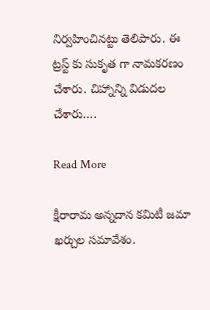నిర్వహించినట్టు తెలిపారు. ఈ ట్రస్ట్ కు సుకృత గా నామకరణం చేశారు. చిహ్నాన్ని విడుదల చేశారు….

Read More

క్షీరారామ అన్నదాన కమిటీ జమా ఖర్చుల సమావేశం.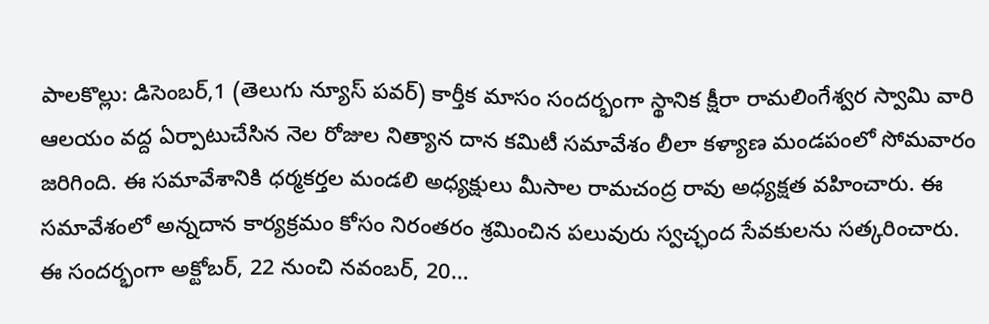పాలకొల్లు: డిసెంబర్,1 (తెలుగు న్యూస్ పవర్) కార్తీక మాసం సందర్భంగా స్థానిక క్షీరా రామలింగేశ్వర స్వామి వారి ఆలయం వద్ద ఏర్పాటుచేసిన నెల రోజుల నిత్యాన దాన కమిటీ సమావేశం లీలా కళ్యాణ మండపంలో సోమవారం జరిగింది. ఈ సమావేశానికి ధర్మకర్తల మండలి అధ్యక్షులు మీసాల రామచంద్ర రావు అధ్యక్షత వహించారు. ఈ సమావేశంలో అన్నదాన కార్యక్రమం కోసం నిరంతరం శ్రమించిన పలువురు స్వచ్ఛంద సేవకులను సత్కరించారు. ఈ సందర్భంగా అక్టోబర్, 22 నుంచి నవంబర్, 20…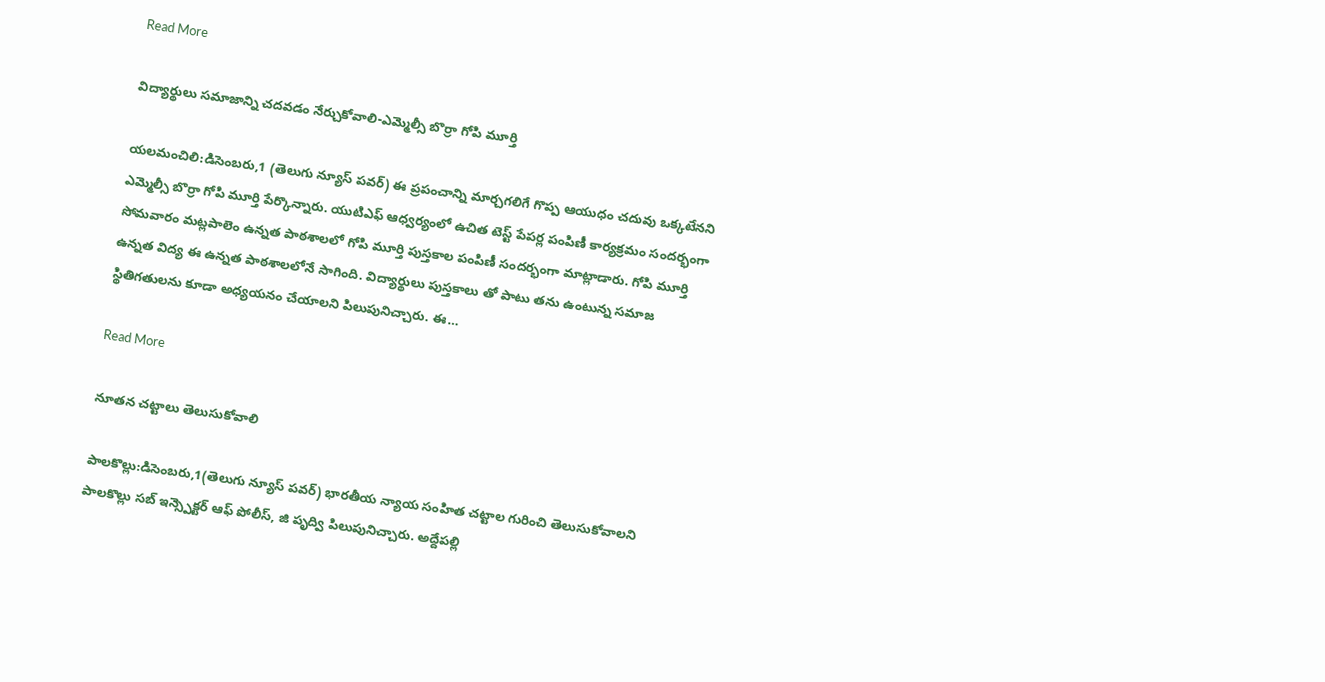Read More

విద్యార్థులు సమాజాన్ని చదవడం నేర్చుకోవాలి-ఎమ్మెల్సీ బొర్రా గోపి మూర్తి

యలమంచిలి:డిసెంబరు,1 (తెలుగు న్యూస్ పవర్) ఈ ప్రపంచాన్ని మార్చగలిగే గొప్ప ఆయుధం చదువు ఒక్కటేనని ఎమ్మెల్సీ బొర్రా గోపి మూర్తి పేర్కొన్నారు. యుటిఎఫ్ ఆధ్వర్యంలో ఉచిత టెస్ట్ పేపర్ల పంపిణీ కార్యక్రమం సందర్భంగా సోమవారం మట్లపాలెం ఉన్నత పాఠశాలలో గోపి మూర్తి పుస్తకాల పంపిణీ సందర్భంగా మాట్లాడారు. గోపి మూర్తి ఉన్నత విద్య ఈ ఉన్నత పాఠశాలలోనే సాగింది. విద్యార్థులు పుస్తకాలు తో పాటు తను ఉంటున్న సమాజ స్థితిగతులను కూడా అధ్యయనం చేయాలని పిలుపునిచ్చారు. ఈ…

Read More

నూతన చట్టాలు తెలుసుకోవాలి

పాలకొల్లు:డిసెంబరు,1(తెలుగు న్యూస్ పవర్) భారతీయ న్యాయ సంహిత చట్టాల గురించి తెలుసుకోవాలని పాలకొల్లు సబ్ ఇన్స్పెక్టర్ ఆఫ్ పోలీస్, జి పృద్వి పిలుపునిచ్చారు. అద్దేపల్లి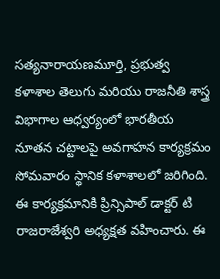సత్యనారాయణమూర్తి, ప్రభుత్వ కళాశాల తెలుగు మరియు రాజనీతి శాస్త్ర విభాగాల ఆధ్వర్యంలో భారతీయ నూతన చట్టాలపై అవగాహన కార్యక్రమం సోమవారం స్థానిక కళాశాలలో జరిగింది. ఈ కార్యక్రమానికి ప్రిన్సిపాల్ డాక్టర్ టి రాజరాజేశ్వరి అధ్యక్షత వహించారు. ఈ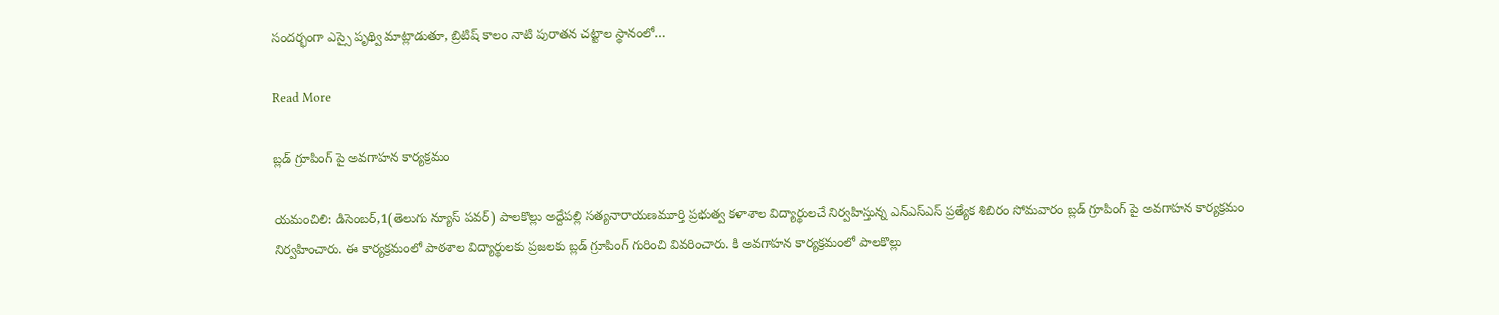సందర్భంగా ఎస్సై పృథ్వి మాట్లాడుతూ, బ్రిటిష్ కాలం నాటి పురాతన చట్టాల స్థానంలో…

Read More

బ్లడ్ గ్రూపింగ్ పై అవగాహన కార్యక్రమం

యమంచిలి: డిసెంబర్,1(తెలుగు న్యూస్ పవర్) పాలకొల్లు అద్దేపల్లి సత్యనారాయణమూర్తి ప్రభుత్వ కళాశాల విద్యార్థులచే నిర్వహిస్తున్న ఎన్ఎస్ఎస్ ప్రత్యేక శిబిరం సోమవారం బ్లడ్ గ్రూపింగ్ పై అవగాహన కార్యక్రమం నిర్వహించారు. ఈ కార్యక్రమంలో పాఠశాల విద్యార్థులకు ప్రజలకు బ్లడ్ గ్రూపింగ్ గురించి వివరించారు. కి అవగాహన కార్యక్రమంలో పాలకొల్లు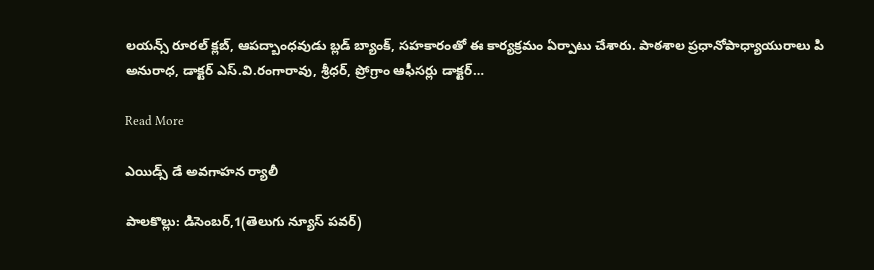లయన్స్ రూరల్ క్లబ్, ఆపద్బాంధవుడు బ్లడ్ బ్యాంక్, సహకారంతో ఈ కార్యక్రమం ఏర్పాటు చేశారు. పాఠశాల ప్రధానోపాధ్యాయురాలు పి అనురాధ, డాక్టర్ ఎస్.వి.రంగారావు, శ్రీధర్, ప్రోగ్రాం ఆఫీసర్లు డాక్టర్…

Read More

ఎయిడ్స్ డే అవగాహన ర్యాలీ

పాలకొల్లు: డిసెంబర్,1(తెలుగు న్యూస్ పవర్)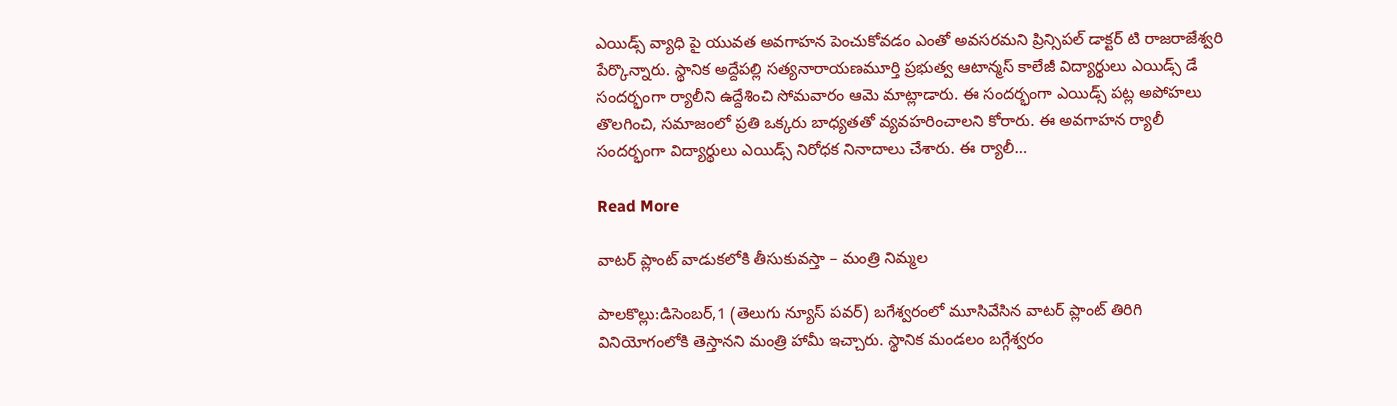ఎయిడ్స్ వ్యాధి పై యువత అవగాహన పెంచుకోవడం ఎంతో అవసరమని ప్రిన్సిపల్ డాక్టర్ టి రాజరాజేశ్వరి పేర్కొన్నారు. స్థానిక అద్దేపల్లి సత్యనారాయణమూర్తి ప్రభుత్వ ఆటాన్మస్ కాలేజీ విద్యార్థులు ఎయిడ్స్ డే సందర్భంగా ర్యాలీని ఉద్దేశించి సోమవారం ఆమె మాట్లాడారు. ఈ సందర్భంగా ఎయిడ్స్ పట్ల అపోహలు తొలగించి, సమాజంలో ప్రతి ఒక్కరు బాధ్యతతో వ్యవహరించాలని కోరారు. ఈ అవగాహన ర్యాలీ సందర్భంగా విద్యార్థులు ఎయిడ్స్ నిరోధక నినాదాలు చేశారు. ఈ ర్యాలీ…

Read More

వాటర్ ప్లాంట్ వాడుకలోకి తీసుకువస్తా – మంత్రి నిమ్మల

పాలకొల్లు:డిసెంబర్,1 (తెలుగు న్యూస్ పవర్) బగేశ్వరంలో మూసివేసిన వాటర్ ప్లాంట్ తిరిగి వినియోగంలోకి తెస్తానని మంత్రి హామీ ఇచ్చారు. స్థానిక మండలం బగ్గేశ్వరం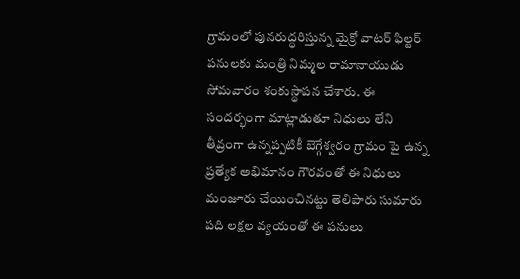గ్రామంలో పునరుద్ధరిస్తున్న మైక్రో వాటర్ ఫిల్టర్ పనులకు మంత్రి నిమ్మల రామానాయుడు సోమవారం శంకుస్థాపన చేశారు. ఈ సందర్భంగా మాట్లాడుతూ నిధులు లేని తీవ్రంగా ఉన్నప్పటికీ బెగ్గేశ్వరం గ్రామం పై ఉన్న ప్రత్యేక అభిమానం గౌరవంతో ఈ నిధులు మంజూరు చేయించినట్టు తెలిపారు సుమారు పది లక్షల వ్యయంతో ఈ పనులు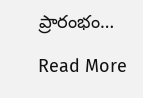ప్రారంభం…

Read More